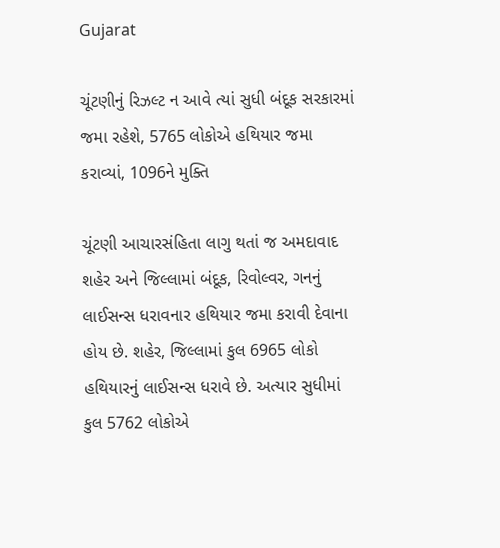Gujarat

ચૂંટણીનું રિઝલ્ટ ન આવે ત્યાં સુધી બંદૂક સરકારમાં જમા રહેશે, 5765 લોકોએ હથિયાર જમા કરાવ્યાં, 1096ને મુક્તિ

ચૂંટણી આચારસંહિતા લાગુ થતાં જ અમદાવાદ શહેર અને જિલ્લામાં બંદૂક, રિવોલ્વર, ગનનું લાઈસન્સ ધરાવનાર હથિયાર જમા કરાવી દેવાના હોય છે. શહેર, જિલ્લામાં કુલ 6965 લોકો હથિયારનું લાઈસન્સ ધરાવે છે. અત્યાર સુધીમાં કુલ 5762 લોકોએ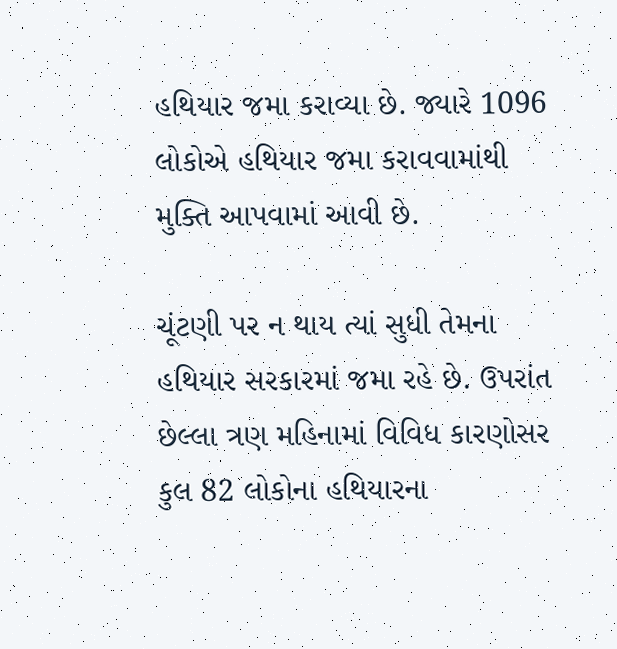હથિયાર જમા કરાવ્યા છે. જ્યારે 1096 લોકોએ હથિયાર જમા કરાવવામાંથી મુક્તિ આપવામાં આવી છે.

ચૂંટણી પર ન થાય ત્યાં સુધી તેમના હથિયાર સરકારમાં જમા રહે છે. ઉપરાંત છેલ્લા ત્રણ મહિનામાં વિવિધ કારણોસર કુલ 82 લોકોના હથિયારના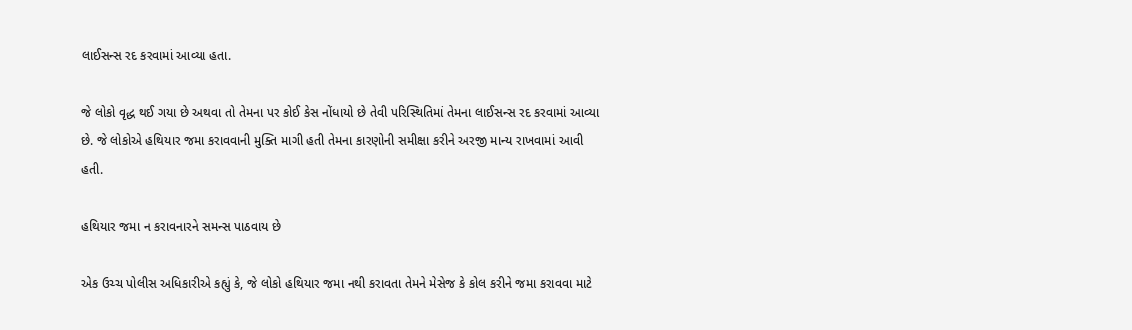લાઈસન્સ રદ કરવામાં આવ્યા હતા.

જે લોકો વૃદ્ધ થઈ ગયા છે અથવા તો તેમના પર કોઈ કેસ નોંધાયો છે તેવી પરિસ્થિતિમાં તેમના લાઈસન્સ રદ કરવામાં આવ્યા છે. જે લોકોએ હથિયાર જમા કરાવવાની મુક્તિ માગી હતી તેમના કારણોની સમીક્ષા કરીને અરજી માન્ય રાખવામાં આવી હતી.

હથિયાર જમા ન કરાવનારને સમન્સ પાઠવાય છે

એક ઉચ્ચ પોલીસ અધિકારીએ કહ્યું કે, જે લોકો હથિયાર જમા નથી કરાવતા તેમને મેસેજ કે કોલ કરીને જમા કરાવવા માટે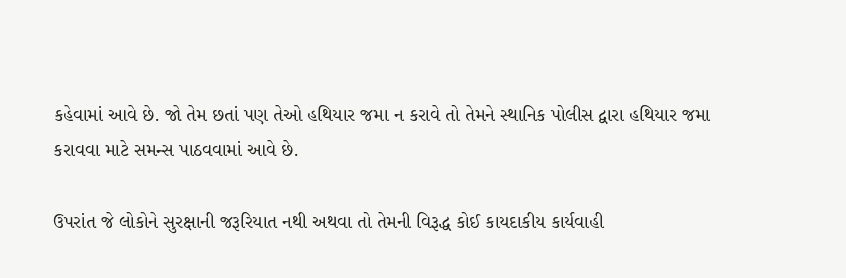કહેવામાં આવે છે. જો તેમ છતાં પણ તેઓ હથિયાર જમા ન કરાવે તો તેમને સ્થાનિક પોલીસ દ્વારા હથિયાર જમા કરાવવા માટે સમન્સ પાઠવવામાં આવે છે.

ઉપરાંત જે લોકોને સુરક્ષાની જરૂરિયાત નથી અથવા તો તેમની વિરૂદ્ધ કોઈ કાયદાકીય કાર્યવાહી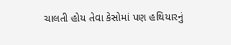ચાલતી હોય તેવા કેસોમાં પણ હથિયારનું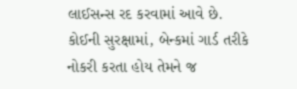લાઈસન્સ રદ કરવામાં આવે છે. કોઈની સુરક્ષામાં, બેન્કમાં ગાર્ડ તરીકે નોકરી કરતા હોય તેમને જ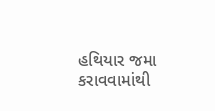હથિયાર જમા કરાવવામાંથી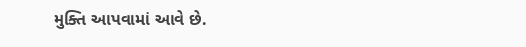મુક્તિ આપવામાં આવે છે.